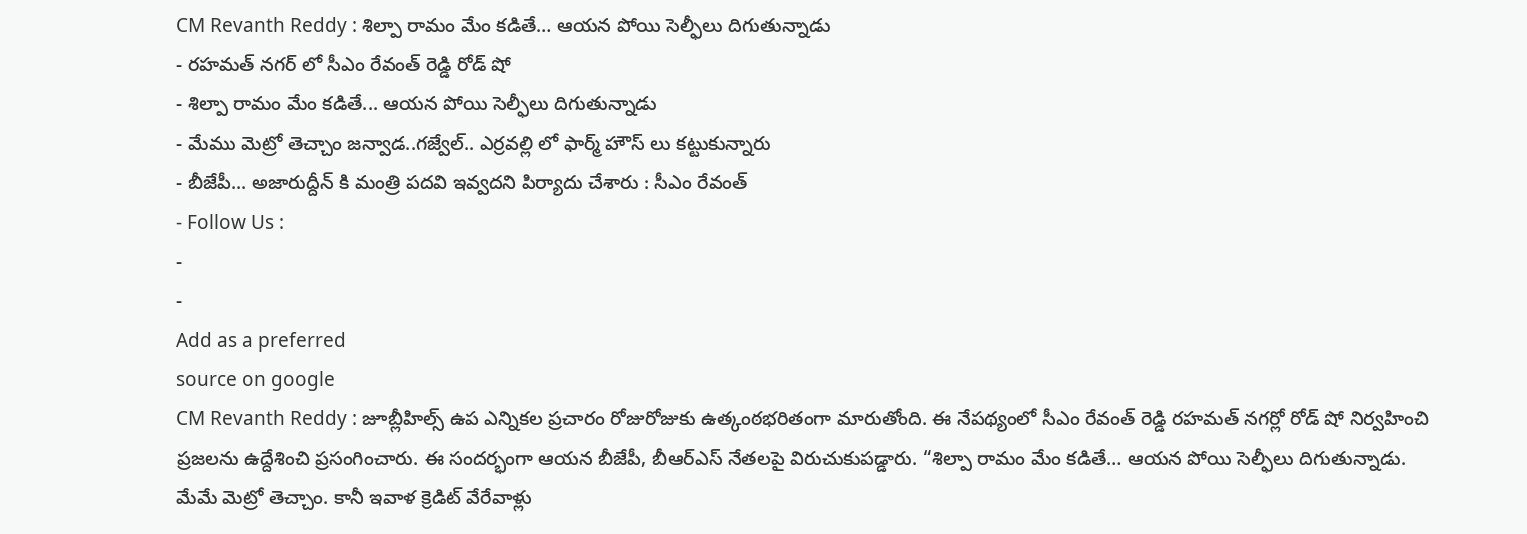CM Revanth Reddy : శిల్పా రామం మేం కడితే… ఆయన పోయి సెల్ఫీలు దిగుతున్నాడు
- రహమత్ నగర్ లో సీఎం రేవంత్ రెడ్డి రోడ్ షో
- శిల్పా రామం మేం కడితే... ఆయన పోయి సెల్ఫీలు దిగుతున్నాడు
- మేము మెట్రో తెచ్చాం జన్వాడ..గజ్వేల్.. ఎర్రవల్లి లో ఫార్మ్ హౌస్ లు కట్టుకున్నారు
- బీజేపీ... అజారుద్దీన్ కి మంత్రి పదవి ఇవ్వదని పిర్యాదు చేశారు : సీఎం రేవంత్
- Follow Us :
-
-
Add as a preferred
source on google
CM Revanth Reddy : జూబ్లీహిల్స్ ఉప ఎన్నికల ప్రచారం రోజురోజుకు ఉత్కంఠభరితంగా మారుతోంది. ఈ నేపథ్యంలో సీఎం రేవంత్ రెడ్డి రహమత్ నగర్లో రోడ్ షో నిర్వహించి ప్రజలను ఉద్దేశించి ప్రసంగించారు. ఈ సందర్భంగా ఆయన బీజేపీ, బీఆర్ఎస్ నేతలపై విరుచుకుపడ్డారు. “శిల్పా రామం మేం కడితే… ఆయన పోయి సెల్ఫీలు దిగుతున్నాడు. మేమే మెట్రో తెచ్చాం. కానీ ఇవాళ క్రెడిట్ వేరేవాళ్లు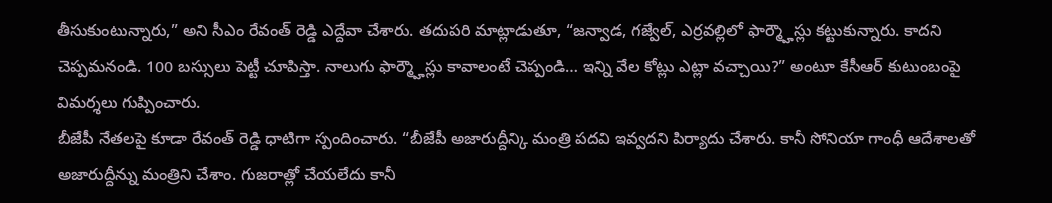తీసుకుంటున్నారు,” అని సీఎం రేవంత్ రెడ్డి ఎద్దేవా చేశారు. తదుపరి మాట్లాడుతూ, “జన్వాడ, గజ్వేల్, ఎర్రవల్లిలో ఫార్మ్హౌస్లు కట్టుకున్నారు. కాదని చెప్పమనండి. 100 బస్సులు పెట్టీ చూపిస్తా. నాలుగు ఫార్మ్హౌస్లు కావాలంటే చెప్పండి… ఇన్ని వేల కోట్లు ఎట్లా వచ్చాయి?” అంటూ కేసీఆర్ కుటుంబంపై విమర్శలు గుప్పించారు.
బీజేపీ నేతలపై కూడా రేవంత్ రెడ్డి ధాటిగా స్పందించారు. “బీజేపీ అజారుద్దీన్కి మంత్రి పదవి ఇవ్వదని పిర్యాదు చేశారు. కానీ సోనియా గాంధీ ఆదేశాలతో అజారుద్దీన్ను మంత్రిని చేశాం. గుజరాత్లో చేయలేదు కానీ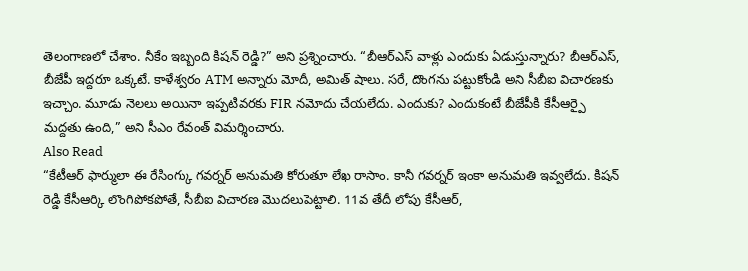తెలంగాణలో చేశాం. నీకేం ఇబ్బంది కిషన్ రెడ్డి?” అని ప్రశ్నించారు. “బీఆర్ఎస్ వాళ్లు ఎందుకు ఏడుస్తున్నారు? బీఆర్ఎస్, బీజేపీ ఇద్దరూ ఒక్కటే. కాళేశ్వరం ATM అన్నారు మోదీ, అమిత్ షాలు. సరే, దొంగను పట్టుకోండి అని సీబీఐ విచారణకు ఇచ్చాం. మూడు నెలలు అయినా ఇప్పటివరకు FIR నమోదు చేయలేదు. ఎందుకు? ఎందుకంటే బీజేపీకి కేసీఆర్పై మద్దతు ఉంది,” అని సీఎం రేవంత్ విమర్శించారు.
Also Read
“కేటీఆర్ ఫార్ములా ఈ రేసింగ్కు గవర్నర్ అనుమతి కోరుతూ లేఖ రాసాం. కానీ గవర్నర్ ఇంకా అనుమతి ఇవ్వలేదు. కిషన్ రెడ్డి కేసీఆర్కి లొంగిపోకపోతే, సీబీఐ విచారణ మొదలుపెట్టాలి. 11వ తేదీ లోపు కేసీఆర్,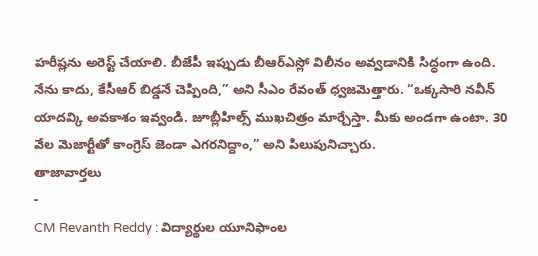హరీష్లను అరెస్ట్ చేయాలి. బీజేపీ ఇప్పుడు బీఆర్ఎస్లో విలీనం అవ్వడానికి సిద్ధంగా ఉంది. నేను కాదు, కేసీఆర్ బిడ్డనే చెప్పింది,” అని సీఎం రేవంత్ ధ్వజమెత్తారు. “ఒక్కసారి నవీన్ యాదవ్కి అవకాశం ఇవ్వండి. జూబ్లీహిల్స్ ముఖచిత్రం మార్చేస్తా. మీకు అండగా ఉంటా. 30 వేల మెజార్టీతో కాంగ్రెస్ జెండా ఎగరనిద్దాం,” అని పిలుపునిచ్చారు.
తాజావార్తలు
-
CM Revanth Reddy : విద్యార్థుల యూనిఫాంల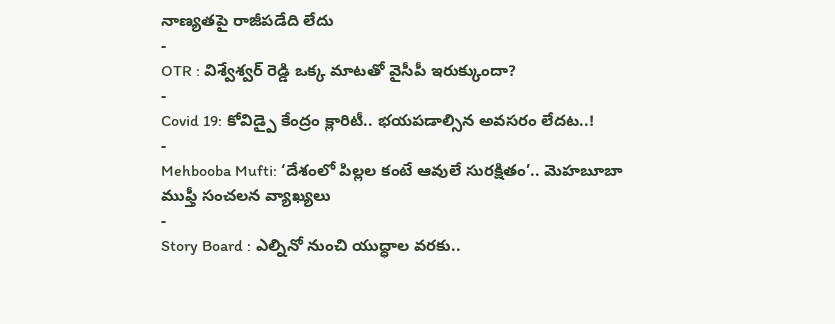నాణ్యతపై రాజీపడేది లేదు
-
OTR : విశ్వేశ్వర్ రెడ్డి ఒక్క మాటతో వైసీపీ ఇరుక్కుందా?
-
Covid 19: కోవిడ్పై కేంద్రం క్లారిటీ.. భయపడాల్సిన అవసరం లేదట..!
-
Mehbooba Mufti: ‘దేశంలో పిల్లల కంటే ఆవులే సురక్షితం’.. మెహబూబా ముఫ్తీ సంచలన వ్యాఖ్యలు
-
Story Board : ఎల్నినో నుంచి యుద్ధాల వరకు..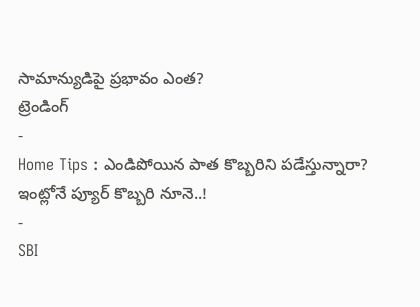సామాన్యుడిపై ప్రభావం ఎంత?
ట్రెండింగ్
-
Home Tips : ఎండిపోయిన పాత కొబ్బరిని పడేస్తున్నారా? ఇంట్లోనే ప్యూర్ కొబ్బరి నూనె..!
-
SBI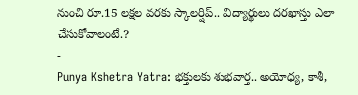నుంచి రూ.15 లక్షల వరకు స్కాలర్షిప్.. విద్యార్థులు దరఖాస్తు ఎలా చేసుకోవాలంటే.?
-
Punya Kshetra Yatra: భక్తులకు శుభవార్త.. అయోధ్య, కాశీ,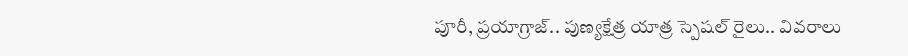పూరీ, ప్రయాగ్రాజ్.. పుణ్యక్షేత్ర యాత్ర స్పెషల్ రైలు.. వివరాలు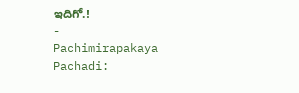ఇదిగో.!
-
Pachimirapakaya Pachadi: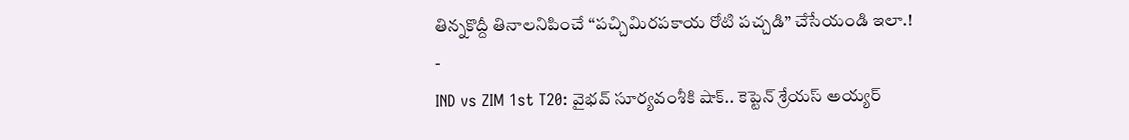తిన్నకొద్దీ తినాలనిపించే “పచ్చిమిరపకాయ రోటి పచ్చడి” చేసేయండి ఇలా.!
-
IND vs ZIM 1st T20: వైభవ్ సూర్యవంశీకి షాక్.. కెప్టెన్ శ్రేయస్ అయ్యర్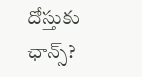దోస్తుకు ఛాన్స్?